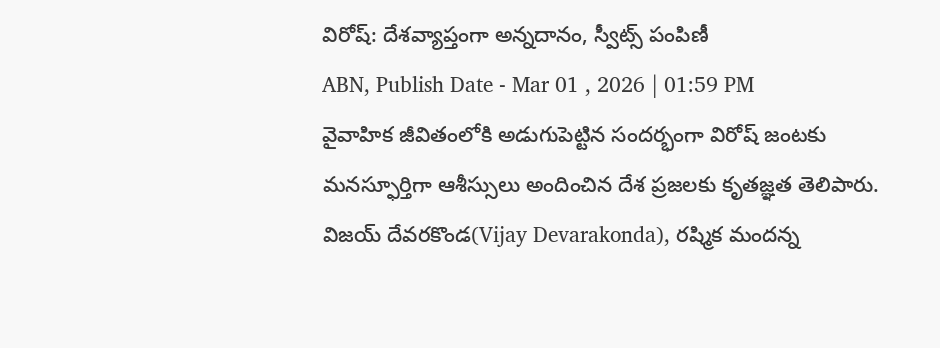విరోష్: దేశవ్యాప్తంగా అన్నదానం, స్వీట్స్ పంపిణీ
ABN, Publish Date - Mar 01 , 2026 | 01:59 PM
వైవాహిక జీవితంలోకి అడుగుపెట్టిన సందర్భంగా విరోష్ జంటకు మనస్ఫూర్తిగా ఆశీస్సులు అందించిన దేశ ప్రజలకు కృతజ్ఞత తెలిపారు.
విజయ్ దేవరకొండ(Vijay Devarakonda), రష్మిక మందన్న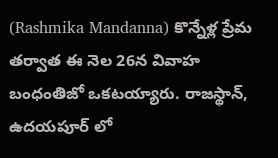(Rashmika Mandanna) కొన్నేళ్ల ప్రేమ తర్వాత ఈ నెల 26న వివాహ బంధంతిజో ఒకటయ్యారు. రాజస్థాన్, ఉదయపూర్ లో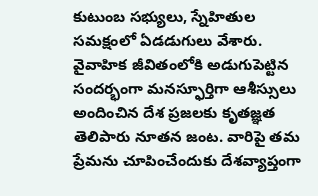కుటుంబ సభ్యులు, స్నేహితుల సమక్షంలో ఏడడుగులు వేశారు. వైవాహిక జీవితంలోకి అడుగుపెట్టిన సందర్భంగా మనస్ఫూర్తిగా ఆశీస్సులు అందించిన దేశ ప్రజలకు కృతజ్ఞత తెలిపారు నూతన జంట. వారిపై తమ ప్రేమను చూపించేందుకు దేశవ్యాప్తంగా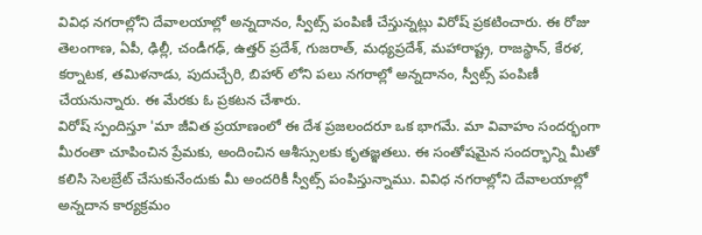వివిధ నగరాల్లోని దేవాలయాల్లో అన్నదానం, స్వీట్స్ పంపిణీ చేస్తున్నట్లు విరోష్ ప్రకటించారు. ఈ రోజు తెలంగాణ, ఏపీ, ఢిల్లీ, చండీగఢ్, ఉత్తర్ ప్రదేశ్, గుజరాత్, మధ్యప్రదేశ్, మహారాష్ట్ర, రాజస్థాన్, కేరళ, కర్నాటక, తమిళనాడు, పుదుచ్చేరి, బిహార్ లోని పలు నగరాల్లో అన్నదానం, స్వీట్స్ పంపిణీ చేయనున్నారు. ఈ మేరకు ఓ ప్రకటన చేశారు.
విరోష్ స్పందిస్తూ 'మా జీవిత ప్రయాణంలో ఈ దేశ ప్రజలందరూ ఒక భాగమే. మా వివాహం సందర్భంగా మీరంతా చూపించిన ప్రేమకు, అందించిన ఆశీస్సులకు కృతజ్ఞతలు. ఈ సంతోషమైన సందర్భాన్ని మీతో కలిసి సెలబ్రేట్ చేసుకునేందుకు మీ అందరికీ స్వీట్స్ పంపిస్తున్నాము. వివిధ నగరాల్లోని దేవాలయాల్లో అన్నదాన కార్యక్రమం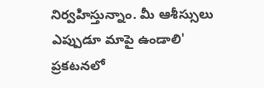నిర్వహిస్తున్నాం. మీ ఆశీస్సులు ఎప్పుడూ మాపై ఉండాలి' ప్రకటనలో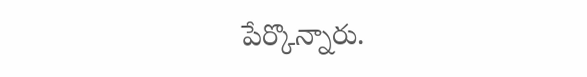పేర్కొన్నారు.